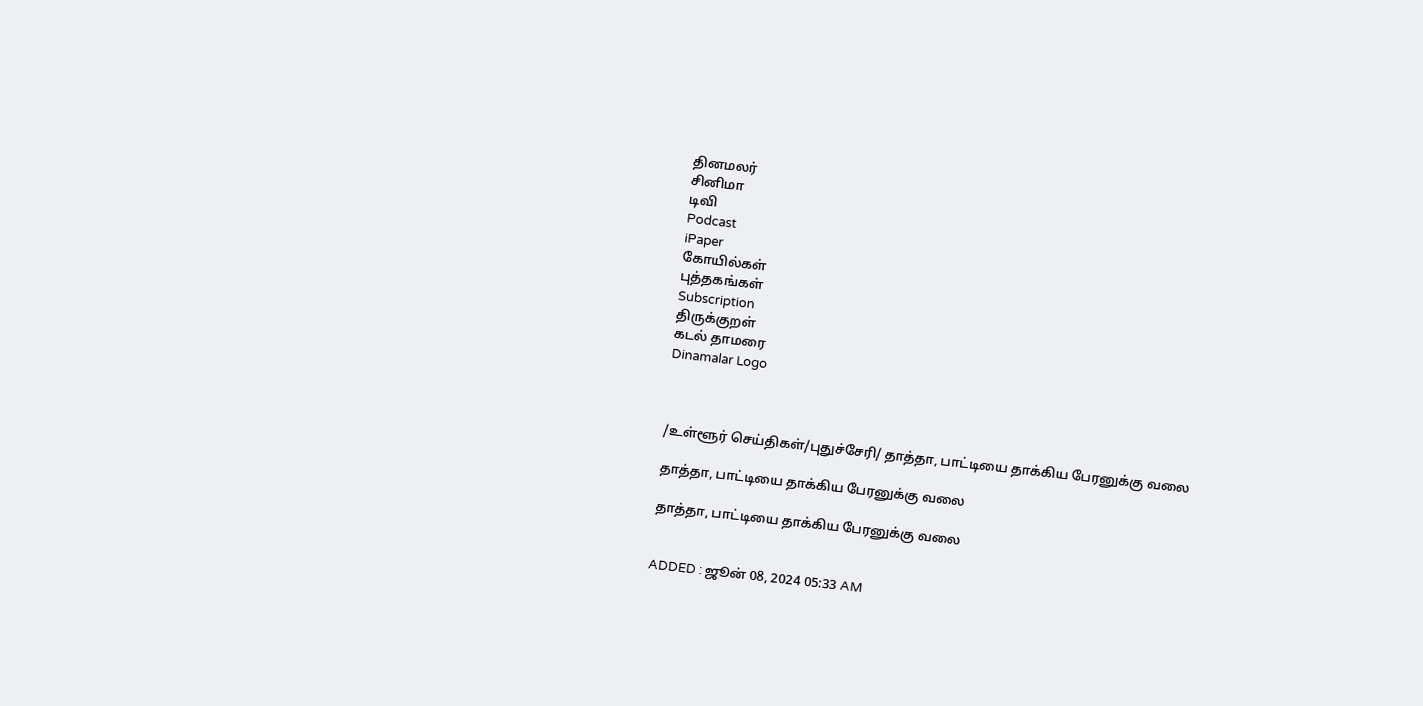தினமலர்
சினிமா
டிவி
Podcast
iPaper
கோயில்கள்
புத்தகங்கள்
Subscription
திருக்குறள்
கடல் தாமரை
Dinamalar Logo



/உள்ளூர் செய்திகள்/புதுச்சேரி/ தாத்தா, பாட்டியை தாக்கிய பேரனுக்கு வலை

தாத்தா, பாட்டியை தாக்கிய பேரனுக்கு வலை

தாத்தா, பாட்டியை தாக்கிய பேரனுக்கு வலை


ADDED : ஜூன் 08, 2024 05:33 AM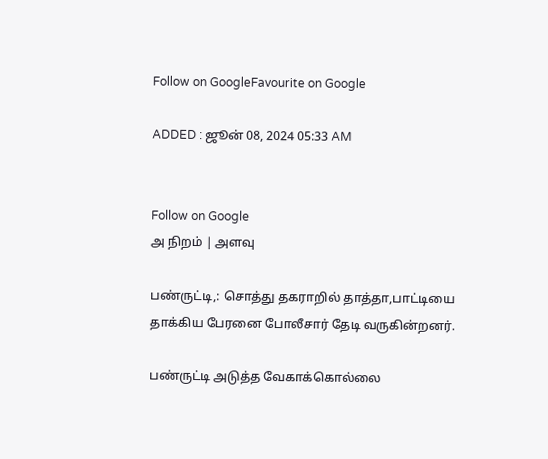Follow on GoogleFavourite on Google

ADDED : ஜூன் 08, 2024 05:33 AM


Follow on Google
அ நிறம் | அளவு

பண்ருட்டி,: சொத்து தகராறில் தாத்தா,பாட்டியை தாக்கிய பேரனை போலீசார் தேடி வருகின்றனர்.

பண்ருட்டி அடுத்த வேகாக்கொல்லை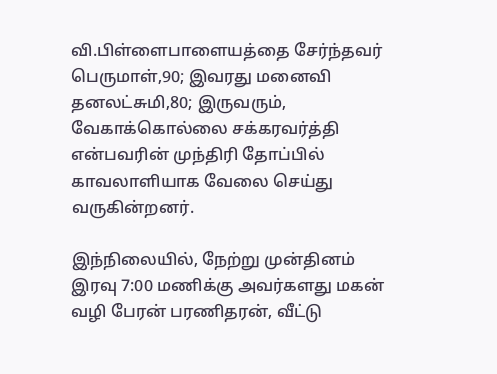வி.பிள்ளைபாளையத்தை சேர்ந்தவர் பெருமாள்,90; இவரது மனைவி தனலட்சுமி,80; இருவரும், வேகாக்கொல்லை சக்கரவர்த்தி என்பவரின் முந்திரி தோப்பில் காவலாளியாக வேலை செய்து வருகின்றனர்.

இந்நிலையில், நேற்று முன்தினம் இரவு 7:00 மணிக்கு அவர்களது மகன் வழி பேரன் பரணிதரன், வீட்டு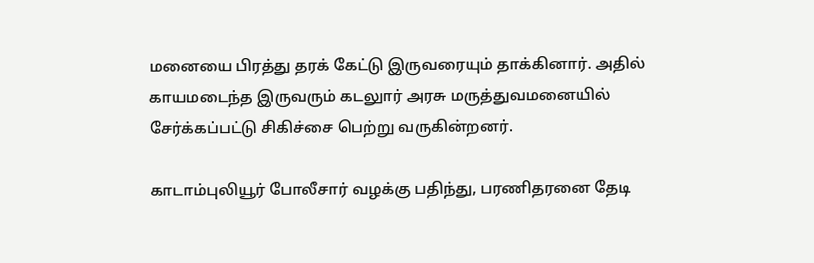மனையை பிரத்து தரக் கேட்டு இருவரையும் தாக்கினார். அதில் காயமடைந்த இருவரும் கடலுார் அரசு மருத்துவமனையில் சேர்க்கப்பட்டு சிகிச்சை பெற்று வருகின்றனர்.

காடாம்புலியூர் போலீசார் வழக்கு பதிந்து, பரணிதரனை தேடி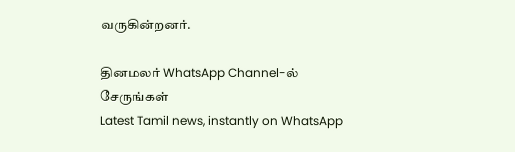வருகின்றனர்.

தினமலர் WhatsApp Channel-ல் சேருங்கள்
Latest Tamil news, instantly on WhatsApp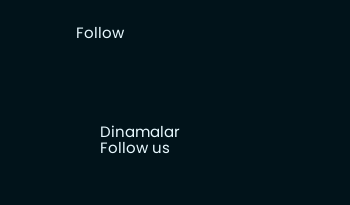Follow





      Dinamalar
      Follow us